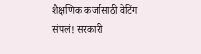शैक्षणिक कर्जासाठी वेटिंग संपलं! सरकारी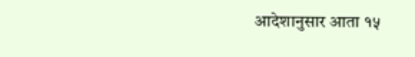आदेशानुसार आता १५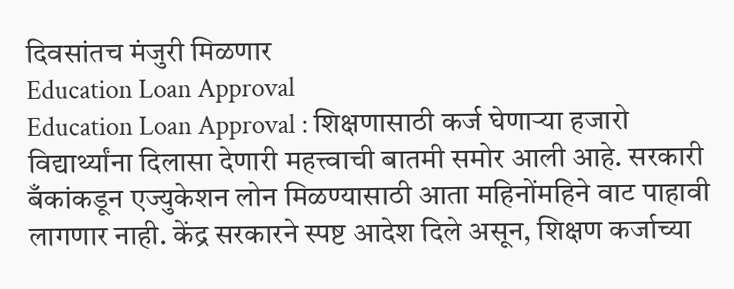दिवसांतच मंजुरी मिळणार
Education Loan Approval
Education Loan Approval : शिक्षणासाठी कर्ज घेणाऱ्या हजारो विद्यार्थ्यांना दिलासा देणारी महत्त्वाची बातमी समोर आली आहे. सरकारी बँकांकडून एज्युकेशन लोन मिळण्यासाठी आता महिनोंमहिने वाट पाहावी लागणार नाही. केंद्र सरकारने स्पष्ट आदेश दिले असून, शिक्षण कर्जाच्या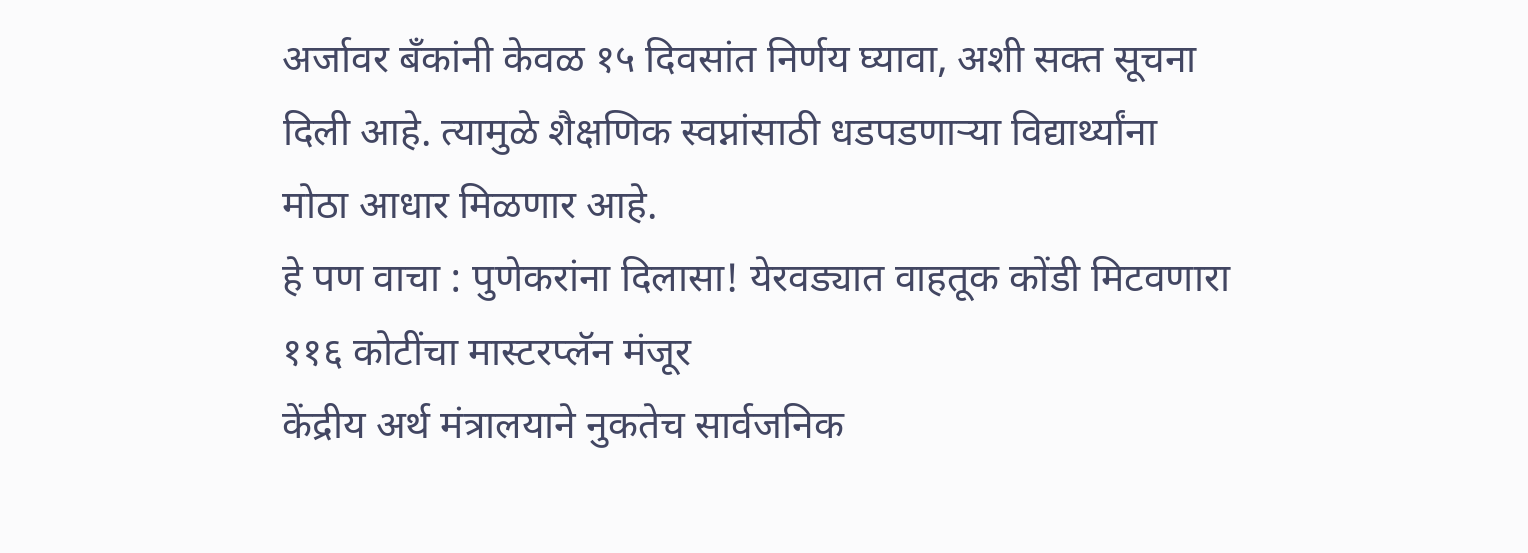अर्जावर बँकांनी केवळ १५ दिवसांत निर्णय घ्यावा, अशी सक्त सूचना दिली आहे. त्यामुळे शैक्षणिक स्वप्नांसाठी धडपडणाऱ्या विद्यार्थ्यांना मोठा आधार मिळणार आहे.
हे पण वाचा : पुणेकरांना दिलासा! येरवड्यात वाहतूक कोंडी मिटवणारा ११६ कोटींचा मास्टरप्लॅन मंजूर
केंद्रीय अर्थ मंत्रालयाने नुकतेच सार्वजनिक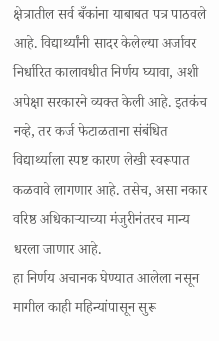क्षेत्रातील सर्व बँकांना याबाबत पत्र पाठवले आहे. विद्यार्थ्यांनी सादर केलेल्या अर्जावर निर्धारित कालावधीत निर्णय घ्यावा, अशी अपेक्षा सरकारने व्यक्त केली आहे. इतकंच नव्हे, तर कर्ज फेटाळताना संबंधित विद्यार्थ्याला स्पष्ट कारण लेखी स्वरूपात कळवावे लागणार आहे. तसेच, असा नकार वरिष्ठ अधिकाऱ्याच्या मंजुरीनंतरच मान्य धरला जाणार आहे.
हा निर्णय अचानक घेण्यात आलेला नसून मागील काही महिन्यांपासून सुरू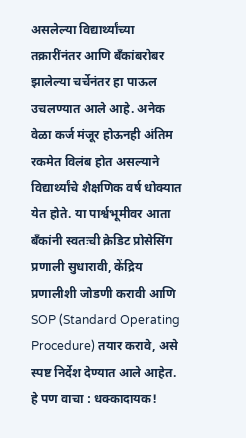असलेल्या विद्यार्थ्यांच्या तक्रारींनंतर आणि बँकांबरोबर झालेल्या चर्चेनंतर हा पाऊल उचलण्यात आले आहे. अनेक वेळा कर्ज मंजूर होऊनही अंतिम रकमेत विलंब होत असल्याने विद्यार्थ्यांचे शैक्षणिक वर्ष धोक्यात येत होते. या पार्श्वभूमीवर आता बँकांनी स्वतःची क्रेडिट प्रोसेसिंग प्रणाली सुधारावी, केंद्रिय प्रणालीशी जोडणी करावी आणि SOP (Standard Operating Procedure) तयार करावे, असे स्पष्ट निर्देश देण्यात आले आहेत.
हे पण वाचा : धक्कादायक!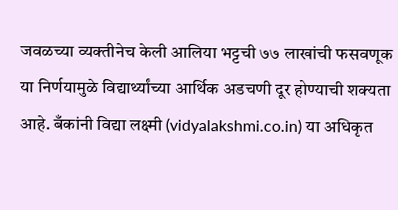जवळच्या व्यक्तीनेच केली आलिया भट्टची ७७ लाखांची फसवणूक
या निर्णयामुळे विद्यार्थ्यांच्या आर्थिक अडचणी दूर होण्याची शक्यता आहे. बँकांनी विद्या लक्ष्मी (vidyalakshmi.co.in) या अधिकृत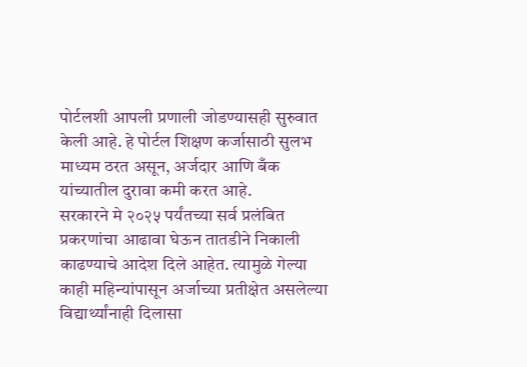पोर्टलशी आपली प्रणाली जोडण्यासही सुरुवात केली आहे. हे पोर्टल शिक्षण कर्जासाठी सुलभ माध्यम ठरत असून, अर्जदार आणि बँक यांच्यातील दुरावा कमी करत आहे.
सरकारने मे २०२५ पर्यंतच्या सर्व प्रलंबित प्रकरणांचा आढावा घेऊन तातडीने निकाली काढण्याचे आदेश दिले आहेत. त्यामुळे गेल्या काही महिन्यांपासून अर्जाच्या प्रतीक्षेत असलेल्या विद्यार्थ्यांनाही दिलासा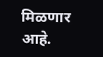मिळणार आहे.